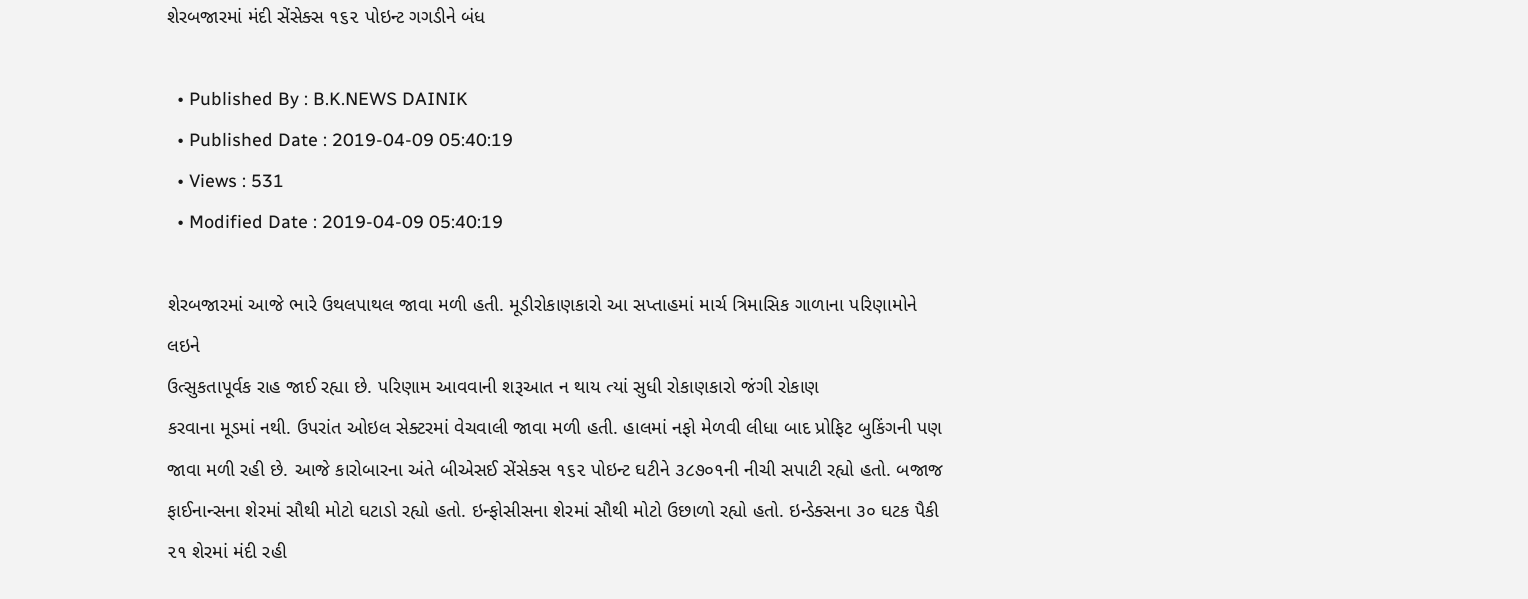શેરબજારમાં મંદી સેંસેક્સ ૧૬૨ પોઇન્ટ ગગડીને બંધ

  • Published By : B.K.NEWS DAINIK
  • Published Date : 2019-04-09 05:40:19
  • Views : 531
  • Modified Date : 2019-04-09 05:40:19

શેરબજારમાં આજે ભારે ઉથલપાથલ જાવા મળી હતી. મૂડીરોકાણકારો આ સપ્તાહમાં માર્ચ ત્રિમાસિક ગાળાના પરિણામોને લઇને
ઉત્સુકતાપૂર્વક રાહ જાઈ રહ્યા છે. પરિણામ આવવાની શરૂઆત ન થાય ત્યાં સુધી રોકાણકારો જંગી રોકાણ
કરવાના મૂડમાં નથી. ઉપરાંત ઓઇલ સેક્ટરમાં વેચવાલી જાવા મળી હતી. હાલમાં નફો મેળવી લીધા બાદ પ્રોફિટ બુકિંગની પણ જાવા મળી રહી છે. આજે કારોબારના અંતે બીએસઈ સેંસેક્સ ૧૬૨ પોઇન્ટ ઘટીને ૩૮૭૦૧ની નીચી સપાટી રહ્યો હતો. બજાજ ફાઈનાન્સના શેરમાં સૌથી મોટો ઘટાડો રહ્યો હતો. ઇન્ફોસીસના શેરમાં સૌથી મોટો ઉછાળો રહ્યો હતો. ઇન્ડેક્સના ૩૦ ઘટક પૈકી ૨૧ શેરમાં મંદી રહી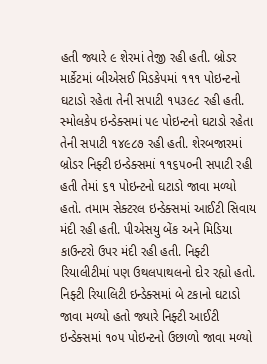હતી જ્યારે ૯ શેરમાં તેજી રહી હતી. બ્રોડર માર્કેટમાં બીએસઈ મિડકેપમાં ૧૧૧ પોઇન્ટનો ઘટાડો રહેતા તેની સપાટી ૧૫૩૯૮ રહી હતી. સ્મોલકેપ ઇન્ડેક્સમાં ૫૯ પોઇન્ટનો ઘટાડો રહેતા તેની સપાટી ૧૪૯૮૭ રહી હતી. શેરબજારમાં બ્રોડર નિફ્ટી ઇન્ડેક્સમાં ૧૧૬૫૦ની સપાટી રહી હતી તેમાં ૬૧ પોઇન્ટનો ઘટાડો જાવા મળ્યો હતો. તમામ સેક્ટરલ ઇન્ડેક્સમાં આઈટી સિવાય મંદી રહી હતી. પીએસયુ બેંક અને મિડિયા
કાઉન્ટરો ઉપર મંદી રહી હતી. નિફ્ટી રિયાલીટીમાં પણ ઉથલપાથલનો દોર રહ્યો હતો. નિફ્ટી રિયાલિટી ઇન્ડેક્સમાં બે ટકાનો ઘટાડો જાવા મળ્યો હતો જ્યારે નિફ્ટી આઈટી ઇન્ડેક્સમાં ૧૦૫ પોઇન્ટનો ઉછાળો જાવા મળ્યો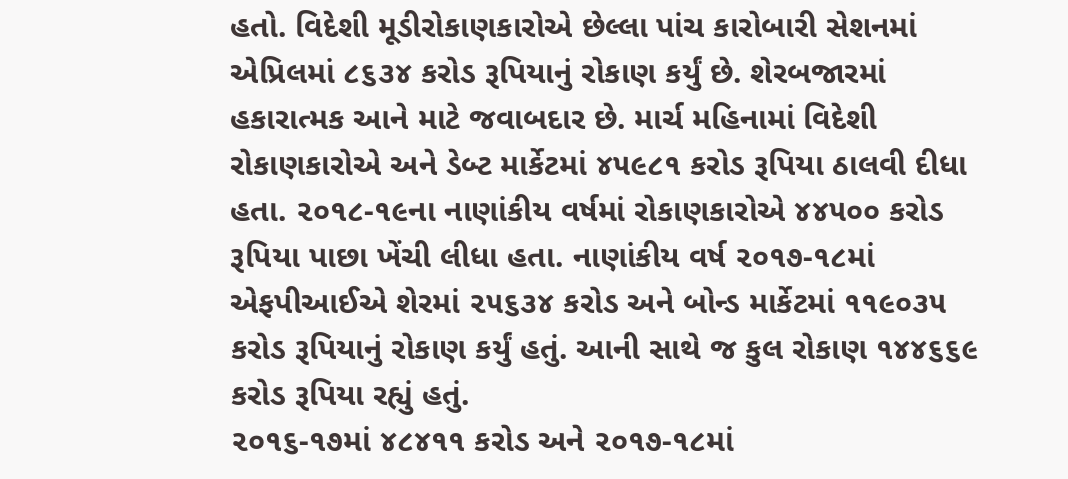હતો. વિદેશી મૂડીરોકાણકારોએ છેલ્લા પાંચ કારોબારી સેશનમાં એપ્રિલમાં ૮૬૩૪ કરોડ રૂપિયાનું રોકાણ કર્યું છે. શેરબજારમાં હકારાત્મક આને માટે જવાબદાર છે. માર્ચ મહિનામાં વિદેશી રોકાણકારોએ અને ડેબ્ટ માર્કેટમાં ૪૫૯૮૧ કરોડ રૂપિયા ઠાલવી દીધા હતા. ૨૦૧૮-૧૯ના નાણાંકીય વર્ષમાં રોકાણકારોએ ૪૪૫૦૦ કરોડ રૂપિયા પાછા ખેંચી લીધા હતા. નાણાંકીય વર્ષ ૨૦૧૭-૧૮માં એફપીઆઈએ શેરમાં ૨૫૬૩૪ કરોડ અને બોન્ડ માર્કેટમાં ૧૧૯૦૩૫ કરોડ રૂપિયાનું રોકાણ કર્યું હતું. આની સાથે જ કુલ રોકાણ ૧૪૪૬૬૯ કરોડ રૂપિયા રહ્યું હતું.
૨૦૧૬-૧૭માં ૪૮૪૧૧ કરોડ અને ૨૦૧૭-૧૮માં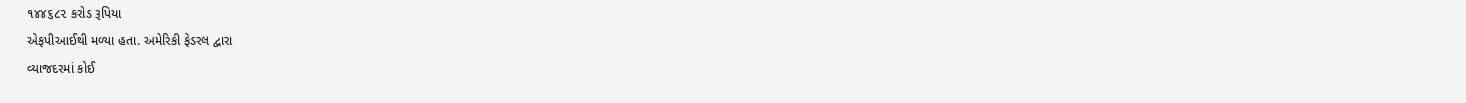૧૪૪૬૮૨ કરોડ રૂપિયા
એફપીઆઈથી મળ્યા હતા. અમેરિકી ફેડરલ દ્વારા
વ્યાજદરમાં કોઈ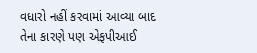વધારો નહીં કરવામાં આવ્યા બાદ તેના કારણે પણ એફપીઆઈ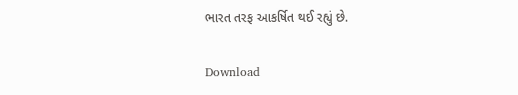ભારત તરફ આકર્ષિત થઈ રહ્યું છે.

Download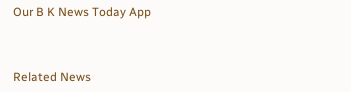Our B K News Today App



Related News